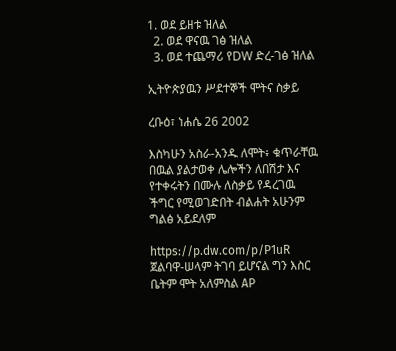1. ወደ ይዘቱ ዝለል
  2. ወደ ዋናዉ ገፅ ዝለል
  3. ወደ ተጨማሪ የDW ድረ-ገፅ ዝለል

ኢትዮጵያዉን ሥደተኞች ሞትና ስቃይ

ረቡዕ፣ ነሐሴ 26 2002

እስካሁን አስራ-አንዱ ለሞት፥ ቁጥራቸዉ በዉል ያልታወቀ ሌሎችን ለበሽታ እና የተቀሩትን በሙሉ ለስቃይ የዳረገዉ ችግር የሚወገድበት ብልሐት አሁንም ግልፅ አይደለም

https://p.dw.com/p/P1uR
ጀልባዋ-ሠላም ትገባ ይሆናል ግን እስር ቤትም ሞት አለምስል AP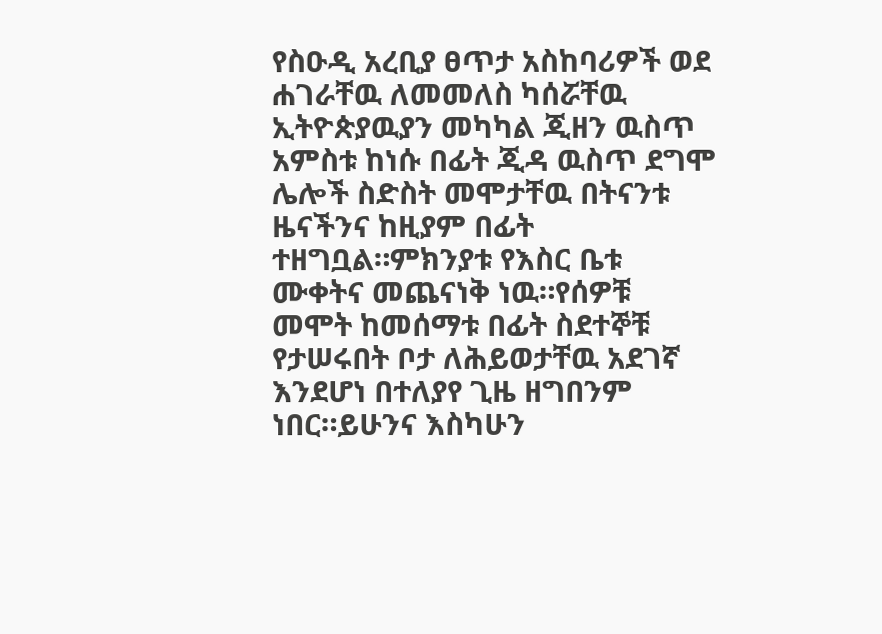የስዑዲ አረቢያ ፀጥታ አስከባሪዎች ወደ ሐገራቸዉ ለመመለስ ካሰሯቸዉ ኢትዮጵያዉያን መካካል ጂዘን ዉስጥ አምስቱ ከነሱ በፊት ጂዳ ዉስጥ ደግሞ ሌሎች ስድስት መሞታቸዉ በትናንቱ ዜናችንና ከዚያም በፊት ተዘግቧል።ምክንያቱ የእስር ቤቱ ሙቀትና መጨናነቅ ነዉ።የሰዎቹ መሞት ከመሰማቱ በፊት ስደተኞቹ የታሠሩበት ቦታ ለሕይወታቸዉ አደገኛ እንደሆነ በተለያየ ጊዜ ዘግበንም ነበር።ይሁንና እስካሁን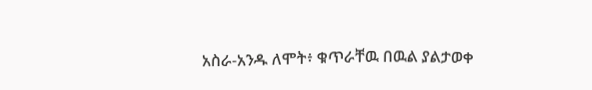አስራ-አንዱ ለሞት፥ ቁጥራቸዉ በዉል ያልታወቀ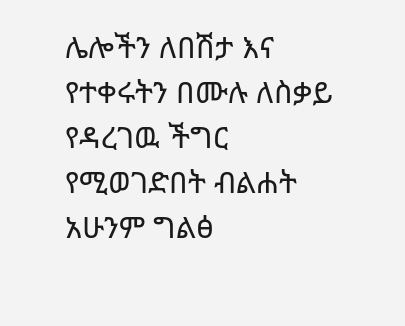ሌሎችን ለበሽታ እና የተቀሩትን በሙሉ ለስቃይ የዳረገዉ ችግር የሚወገድበት ብልሐት አሁንም ግልፅ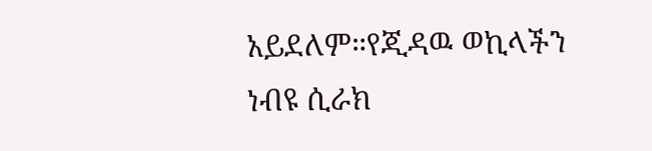አይደለም።የጂዳዉ ወኪላችን ነብዩ ሲራክ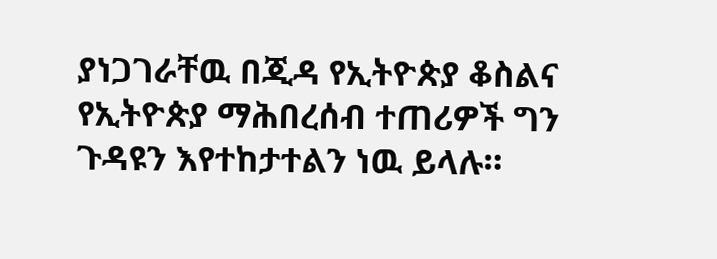ያነጋገራቸዉ በጂዳ የኢትዮጵያ ቆስልና የኢትዮጵያ ማሕበረሰብ ተጠሪዎች ግን ጉዳዩን እየተከታተልን ነዉ ይላሉ።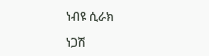ነብዩ ሲራክ

ነጋሽ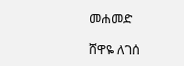መሐመድ

ሸዋዬ ለገሰ